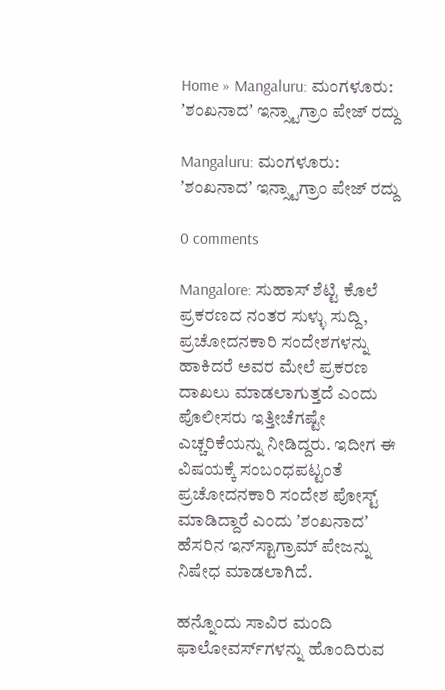Home » Mangaluru: ಮಂಗಳೂರು: ʼಶಂಖನಾದʼ ಇನ್ಸ್ಟಾಗ್ರಾಂ ಪೇಜ್‌ ರದ್ದು

Mangaluru: ಮಂಗಳೂರು: ʼಶಂಖನಾದʼ ಇನ್ಸ್ಟಾಗ್ರಾಂ ಪೇಜ್‌ ರದ್ದು

0 comments

Mangalore: ಸುಹಾಸ್‌ ಶೆಟ್ಟಿ ಕೊಲೆ ಪ್ರಕರಣದ ನಂತರ ಸುಳ್ಳು ಸುದ್ದಿ, ಪ್ರಚೋದನಕಾರಿ ಸಂದೇಶಗಳನ್ನು ಹಾಕಿದರೆ ಅವರ ಮೇಲೆ ಪ್ರಕರಣ ದಾಖಲು ಮಾಡಲಾಗುತ್ತದೆ ಎಂದು ಪೊಲೀಸರು ಇತ್ತೀಚೆಗಷ್ಟೇ ಎಚ್ಚರಿಕೆಯನ್ನು ನೀಡಿದ್ದರು. ಇದೀಗ ಈ ವಿಷಯಕ್ಕೆ ಸಂಬಂಧಪಟ್ಟಂತೆ ಪ್ರಚೋದನಕಾರಿ ಸಂದೇಶ ಪೋಸ್ಟ್‌ ಮಾಡಿದ್ದಾರೆ ಎಂದು ʼಶಂಖನಾದʼ ಹೆಸರಿನ ಇನ್‌ಸ್ಟಾಗ್ರಾಮ್‌ ಪೇಜನ್ನು ನಿಷೇಧ ಮಾಡಲಾಗಿದೆ.

ಹನ್ನೊಂದು ಸಾವಿರ ಮಂದಿ ಫಾಲೋವರ್ಸ್‌ಗಳನ್ನು ಹೊಂದಿರುವ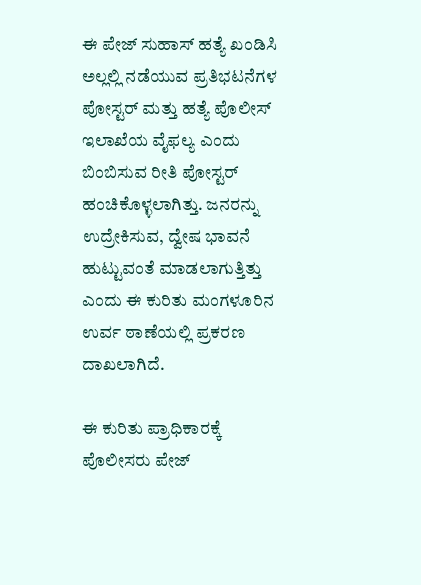ಈ ಪೇಜ್‌ ಸುಹಾಸ್‌ ಹತ್ಯೆ ಖಂಡಿಸಿ ಅಲ್ಲಲ್ಲಿ ನಡೆಯುವ ಪ್ರತಿಭಟನೆಗಳ ಪೋಸ್ಟರ್‌ ಮತ್ತು ಹತ್ಯೆ ಪೊಲೀಸ್‌ ಇಲಾಖೆಯ ವೈಫಲ್ಯ ಎಂದು ಬಿಂಬಿಸುವ ರೀತಿ ಪೋಸ್ಟರ್‌ ಹಂಚಿಕೊಳ್ಳಲಾಗಿತ್ತು. ಜನರನ್ನು ಉದ್ರೇಕಿಸುವ, ದ್ವೇಷ ಭಾವನೆ ಹುಟ್ಟುವಂತೆ ಮಾಡಲಾಗುತ್ತಿತ್ತು ಎಂದು ಈ ಕುರಿತು ಮಂಗಳೂರಿನ ಉರ್ವ ಠಾಣೆಯಲ್ಲಿ ಪ್ರಕರಣ ದಾಖಲಾಗಿದೆ.

ಈ ಕುರಿತು ಪ್ರಾಧಿಕಾರಕ್ಕೆ ಪೊಲೀಸರು ಪೇಜ್‌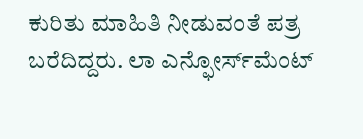ಕುರಿತು ಮಾಹಿತಿ ನೀಡುವಂತೆ ಪತ್ರ ಬರೆದಿದ್ದರು. ಲಾ ಎನ್ಫೋರ್ಸ್‌ಮೆಂಟ್‌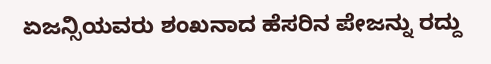ಏಜನ್ಸಿಯವರು ಶಂಖನಾದ ಹೆಸರಿನ ಪೇಜನ್ನು ರದ್ದು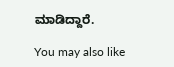ಮಾಡಿದ್ದಾರೆ.

You may also like